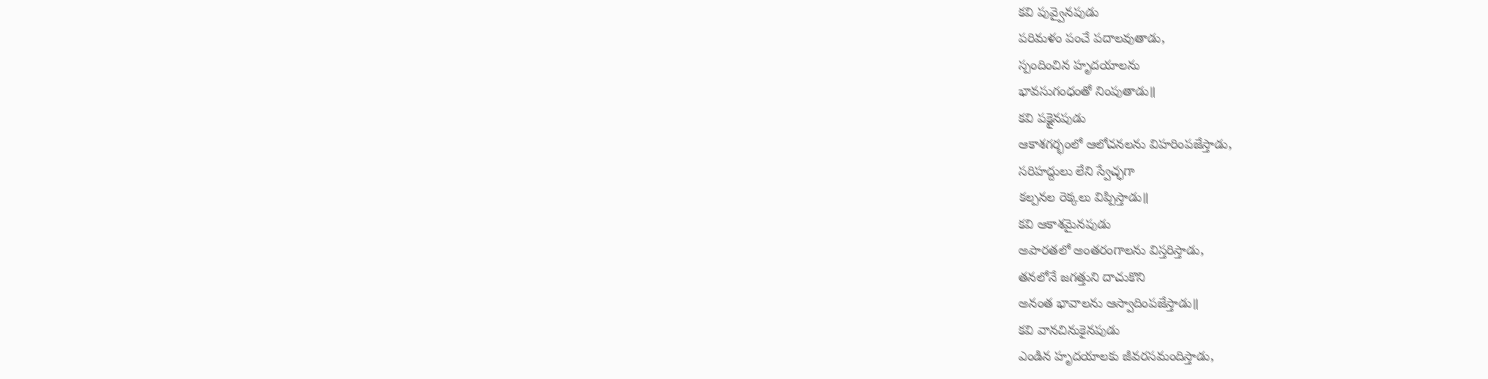కవి పువ్వైనపుడు
పరిమళం పంచే పదాలవుతాడు,
స్పందించిన హృదయాలను
భావసుగంధంతో నింపుతాడు॥
కవి పక్షైనపుడు
ఆకాశగర్భంలో ఆలోచనలను విహరింపజేస్తాడు,
సరిహద్దులు లేని స్వేచ్ఛగా
కల్పనల రెక్కలు విప్పిస్తాడు॥
కవి ఆకాశమైనపుడు
అపారతలో అంతరంగాలను విస్తరిస్తాడు,
తనలోనే జగత్తుని దాచుకొని
అనంత భావాలను ఆస్వాదింపజేస్తాడు॥
కవి వానచినుకైనపుడు
ఎండిన హృదయాలకు జీవరసమందిస్తాడు,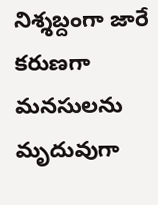నిశ్శబ్దంగా జారే కరుణగా
మనసులను మృదువుగా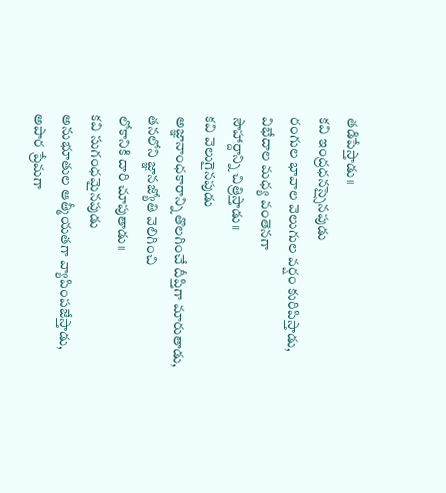తడిపేస్తాడు॥
కవి ఇంద్రధనస్సైనపుడు
రంగుల భావాల వెలుగుల వర్షం కురిపిస్తాడు,
విభేదాల మధ్య వంతెనగా
సౌహార్దాన్ని చిత్రిస్తాడు॥
కవి వెలుగైనపుడు
అజ్ఞానాంధకారాన్ని తొలగించే దీప్తిగా మారుతాడు,
తనలోని జ్ఞానజ్యోతి వెలిగించి
లోకానికి దారి చూపుతాడు॥
కవి సుగంధమైనపుడు
అనుభూతుల ఆత్మీయతగా వ్యాపింపజేస్తాడు,
అపార ప్రేమగా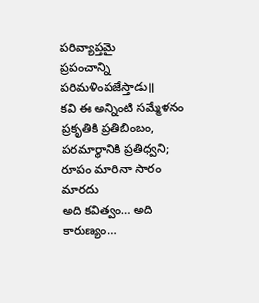పరివ్యాప్తమై
ప్రపంచాన్ని పరిమళింపజేస్తాడు॥
కవి ఈ అన్నింటి సమ్మేళనం
ప్రకృతికి ప్రతిబింబం, పరమార్థానికి ప్రతిధ్వని;
రూపం మారినా సారం మారదు
అది కవిత్వం… అది కారుణ్యం…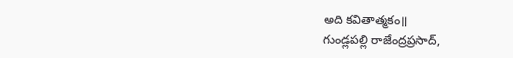అది కవితాత్మకం॥
గుండ్లపల్లి రాజేంద్రప్రసాద్,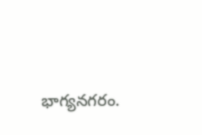భాగ్యనగరం.